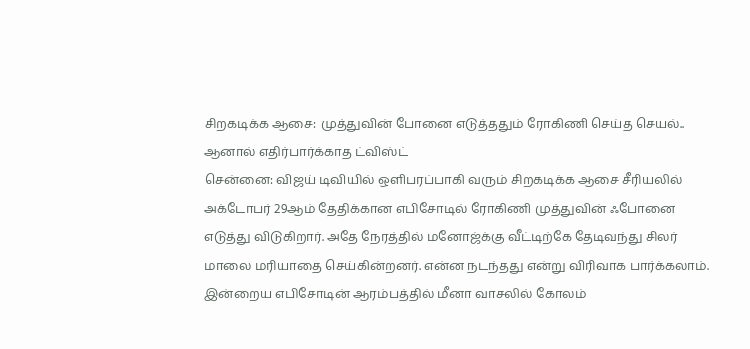சிறகடிக்க ஆசை: முத்துவின் போனை எடுத்ததும் ரோகிணி செய்த செயல்.. ஆனால் எதிர்பார்க்காத ட்விஸ்ட்
சென்னை: விஜய் டிவியில் ஒளிபரப்பாகி வரும் சிறகடிக்க ஆசை சீரியலில் அக்டோபர் 29ஆம் தேதிக்கான எபிசோடில் ரோகிணி முத்துவின் ஃபோனை எடுத்து விடுகிறார். அதே நேரத்தில் மனோஜ்க்கு வீட்டிற்கே தேடிவந்து சிலர் மாலை மரியாதை செய்கின்றனர். என்ன நடந்தது என்று விரிவாக பார்க்கலாம்.
இன்றைய எபிசோடின் ஆரம்பத்தில் மீனா வாசலில் கோலம்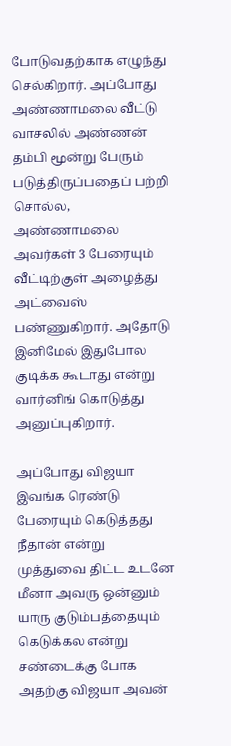போடுவதற்காக எழுந்து செல்கிறார். அப்போது அண்ணாமலை வீட்டு வாசலில் அண்ணன் தம்பி மூன்று பேரும் படுத்திருப்பதைப் பற்றி சொல்ல, அண்ணாமலை அவர்கள் 3 பேரையும் வீட்டிற்குள் அழைத்து அட்வைஸ் பண்ணுகிறார். அதோடு இனிமேல் இதுபோல குடிக்க கூடாது என்று வார்னிங் கொடுத்து அனுப்புகிறார்.

அப்போது விஜயா இவங்க ரெண்டு பேரையும் கெடுத்தது நீதான் என்று முத்துவை திட்ட உடனே மீனா அவரு ஒன்னும் யாரு குடும்பத்தையும் கெடுக்கல என்று சண்டைக்கு போக அதற்கு விஜயா அவன்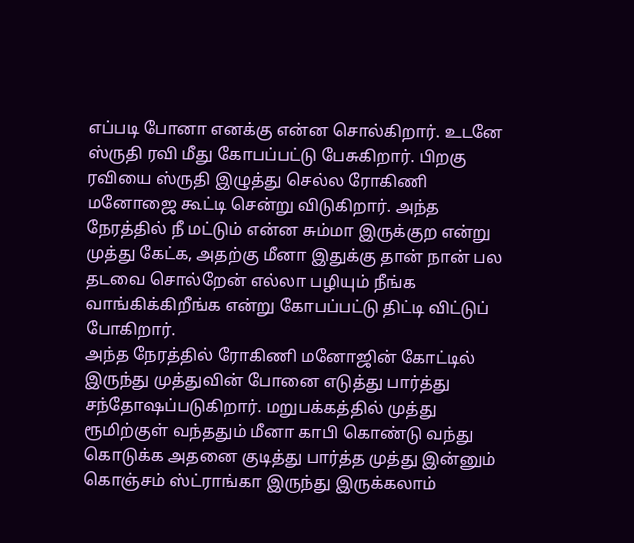எப்படி போனா எனக்கு என்ன சொல்கிறார். உடனே ஸ்ருதி ரவி மீது கோபப்பட்டு பேசுகிறார். பிறகு ரவியை ஸ்ருதி இழுத்து செல்ல ரோகிணி மனோஜை கூட்டி சென்று விடுகிறார். அந்த நேரத்தில் நீ மட்டும் என்ன சும்மா இருக்குற என்று முத்து கேட்க, அதற்கு மீனா இதுக்கு தான் நான் பல தடவை சொல்றேன் எல்லா பழியும் நீங்க வாங்கிக்கிறீங்க என்று கோபப்பட்டு திட்டி விட்டுப் போகிறார்.
அந்த நேரத்தில் ரோகிணி மனோஜின் கோட்டில் இருந்து முத்துவின் போனை எடுத்து பார்த்து சந்தோஷப்படுகிறார். மறுபக்கத்தில் முத்து ரூமிற்குள் வந்ததும் மீனா காபி கொண்டு வந்து கொடுக்க அதனை குடித்து பார்த்த முத்து இன்னும் கொஞ்சம் ஸ்ட்ராங்கா இருந்து இருக்கலாம்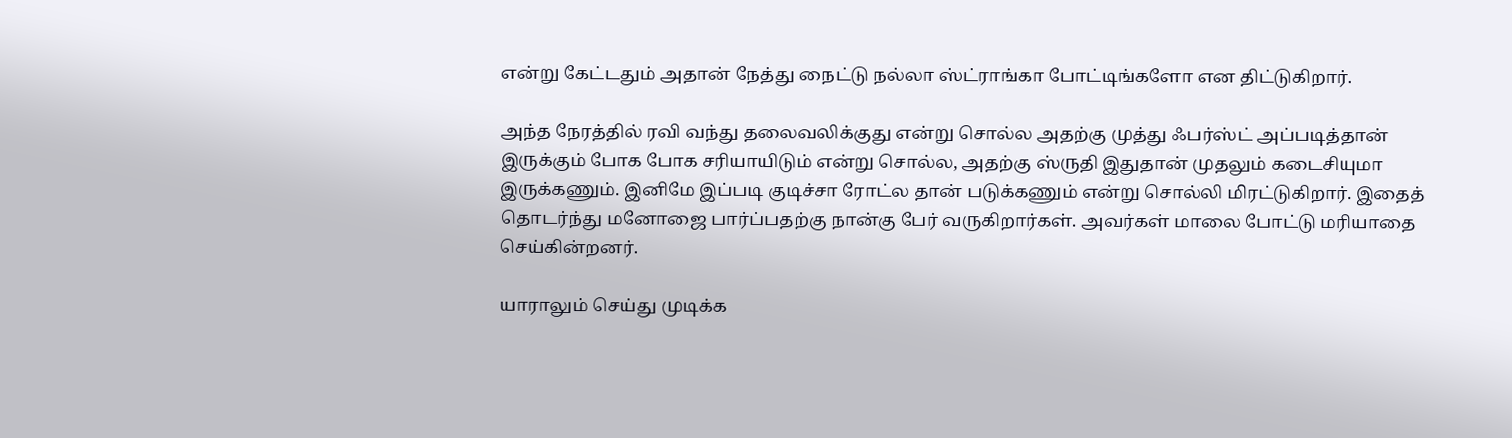என்று கேட்டதும் அதான் நேத்து நைட்டு நல்லா ஸ்ட்ராங்கா போட்டிங்களோ என திட்டுகிறார்.

அந்த நேரத்தில் ரவி வந்து தலைவலிக்குது என்று சொல்ல அதற்கு முத்து ஃபர்ஸ்ட் அப்படித்தான் இருக்கும் போக போக சரியாயிடும் என்று சொல்ல, அதற்கு ஸ்ருதி இதுதான் முதலும் கடைசியுமா இருக்கணும். இனிமே இப்படி குடிச்சா ரோட்ல தான் படுக்கணும் என்று சொல்லி மிரட்டுகிறார். இதைத் தொடர்ந்து மனோஜை பார்ப்பதற்கு நான்கு பேர் வருகிறார்கள். அவர்கள் மாலை போட்டு மரியாதை செய்கின்றனர்.

யாராலும் செய்து முடிக்க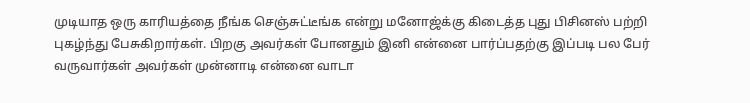முடியாத ஒரு காரியத்தை நீங்க செஞ்சுட்டீங்க என்று மனோஜ்க்கு கிடைத்த புது பிசினஸ் பற்றி புகழ்ந்து பேசுகிறார்கள். பிறகு அவர்கள் போனதும் இனி என்னை பார்ப்பதற்கு இப்படி பல பேர் வருவார்கள் அவர்கள் முன்னாடி என்னை வாடா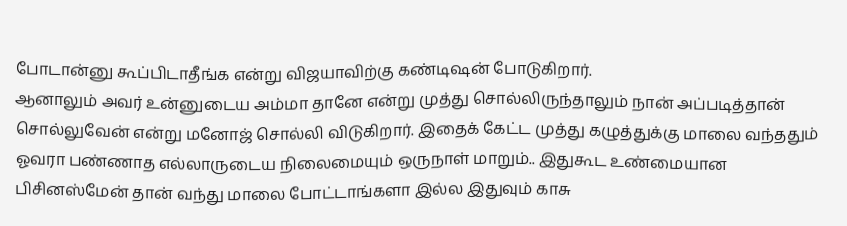போடான்னு கூப்பிடாதீங்க என்று விஜயாவிற்கு கண்டிஷன் போடுகிறார்.
ஆனாலும் அவர் உன்னுடைய அம்மா தானே என்று முத்து சொல்லிருந்தாலும் நான் அப்படித்தான் சொல்லுவேன் என்று மனோஜ் சொல்லி விடுகிறார். இதைக் கேட்ட முத்து கழுத்துக்கு மாலை வந்ததும் ஓவரா பண்ணாத எல்லாருடைய நிலைமையும் ஒருநாள் மாறும்.. இதுகூட உண்மையான பிசினஸ்மேன் தான் வந்து மாலை போட்டாங்களா இல்ல இதுவும் காசு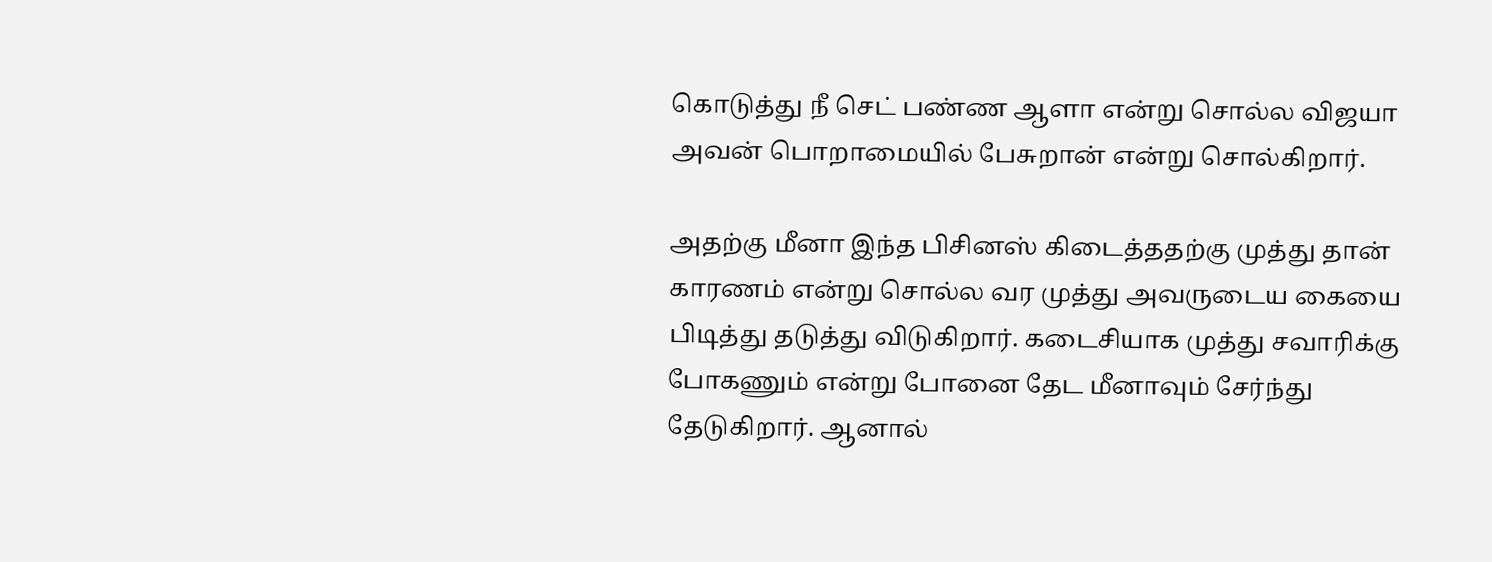கொடுத்து நீ செட் பண்ண ஆளா என்று சொல்ல விஜயா அவன் பொறாமையில் பேசுறான் என்று சொல்கிறார்.

அதற்கு மீனா இந்த பிசினஸ் கிடைத்ததற்கு முத்து தான் காரணம் என்று சொல்ல வர முத்து அவருடைய கையை பிடித்து தடுத்து விடுகிறார். கடைசியாக முத்து சவாரிக்கு போகணும் என்று போனை தேட மீனாவும் சேர்ந்து தேடுகிறார். ஆனால்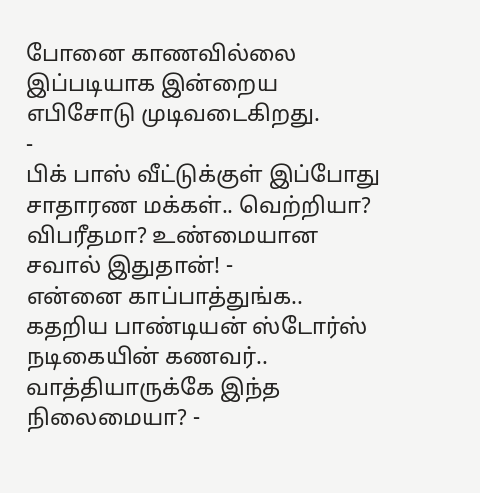போனை காணவில்லை இப்படியாக இன்றைய எபிசோடு முடிவடைகிறது.
-
பிக் பாஸ் வீட்டுக்குள் இப்போது சாதாரண மக்கள்.. வெற்றியா? விபரீதமா? உண்மையான சவால் இதுதான்! -
என்னை காப்பாத்துங்க.. கதறிய பாண்டியன் ஸ்டோர்ஸ் நடிகையின் கணவர்.. வாத்தியாருக்கே இந்த நிலைமையா? -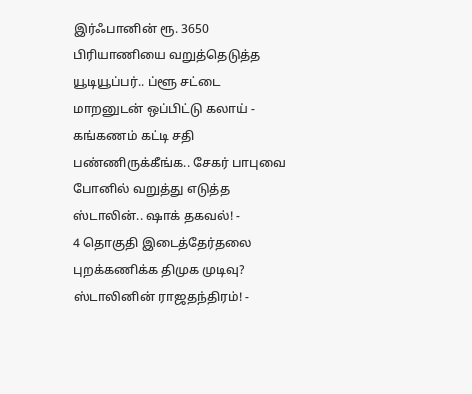இர்ஃபானின் ரூ. 3650 பிரியாணியை வறுத்தெடுத்த யூடியூப்பர்.. ப்ளூ சட்டை மாறனுடன் ஒப்பிட்டு கலாய் -
கங்கணம் கட்டி சதி பண்ணிருக்கீங்க.. சேகர் பாபுவை போனில் வறுத்து எடுத்த ஸ்டாலின்.. ஷாக் தகவல்! -
4 தொகுதி இடைத்தேர்தலை புறக்கணிக்க திமுக முடிவு? ஸ்டாலினின் ராஜதந்திரம்! -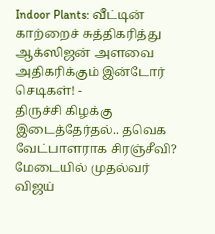Indoor Plants: வீட்டின் காற்றைச் சுத்திகரித்து ஆக்ஸிஜன் அளவை அதிகரிக்கும் இன்டோர் செடிகள்! -
திருச்சி கிழக்கு இடைத்தேர்தல்.. தவெக வேட்பாளராக சிரஞ்சீவி? மேடையில் முதல்வர் விஜய்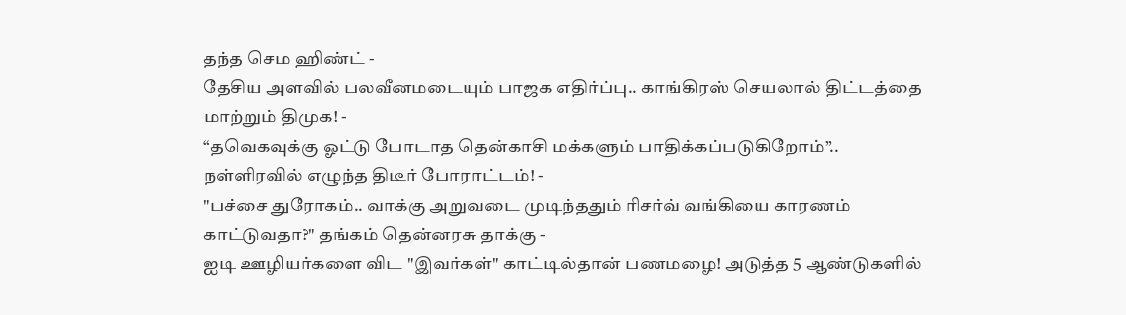தந்த செம ஹிண்ட் -
தேசிய அளவில் பலவீனமடையும் பாஜக எதிர்ப்பு.. காங்கிரஸ் செயலால் திட்டத்தை மாற்றும் திமுக! -
“தவெகவுக்கு ஓட்டு போடாத தென்காசி மக்களும் பாதிக்கப்படுகிறோம்”.. நள்ளிரவில் எழுந்த திடீர் போராட்டம்! -
"பச்சை துரோகம்.. வாக்கு அறுவடை முடிந்ததும் ரிசர்வ் வங்கியை காரணம் காட்டுவதா?" தங்கம் தென்னரசு தாக்கு -
ஐடி ஊழியர்களை விட "இவர்கள்" காட்டில்தான் பணமழை! அடுத்த 5 ஆண்டுகளில்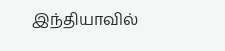இந்தியாவில்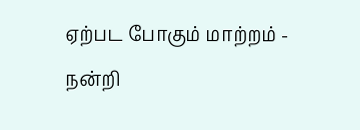ஏற்பட போகும் மாற்றம் -
நன்றி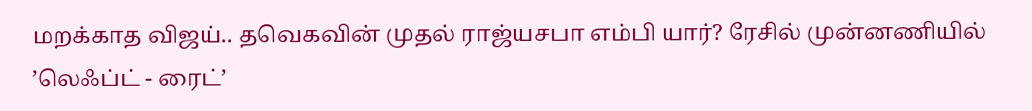மறக்காத விஜய்.. தவெகவின் முதல் ராஜ்யசபா எம்பி யார்? ரேசில் முன்னணியில் ’லெஃப்ட் - ரைட்’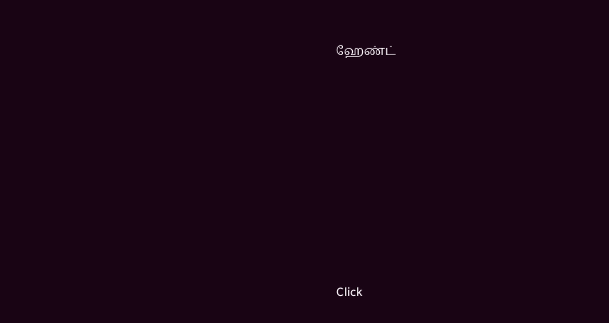ஹேண்ட்












Click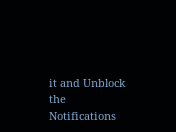it and Unblock the Notifications